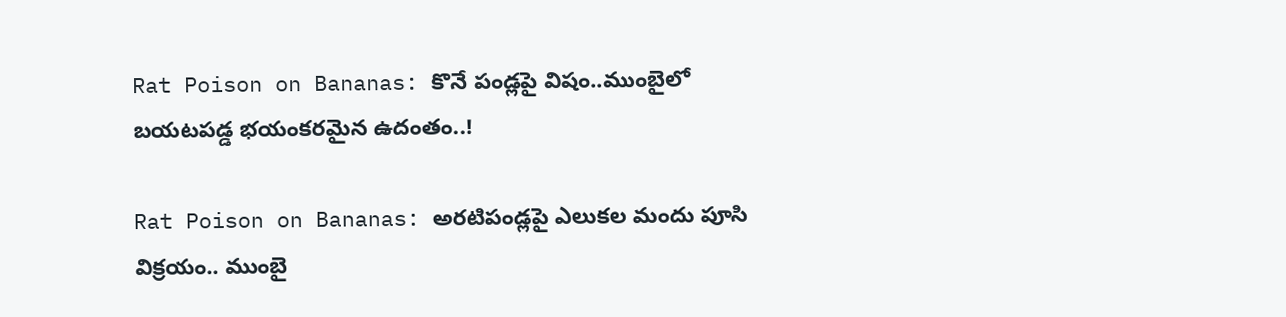Rat Poison on Bananas: కొనే పండ్లపై విషం..ముంబైలో బయటపడ్డ భయంకరమైన ఉదంతం..!

Rat Poison on Bananas: అరటిపండ్లపై ఎలుకల మందు పూసి విక్రయం.. ముంబై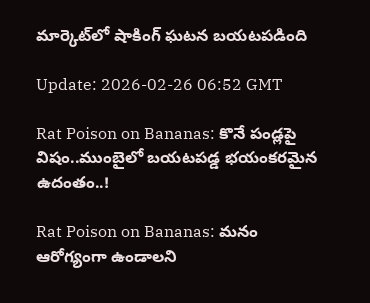మార్కెట్‌లో షాకింగ్ ఘటన బయటపడింది

Update: 2026-02-26 06:52 GMT

Rat Poison on Bananas: కొనే పండ్లపై విషం..ముంబైలో బయటపడ్డ భయంకరమైన ఉదంతం..!

Rat Poison on Bananas: మనం ఆరోగ్యంగా ఉండాలని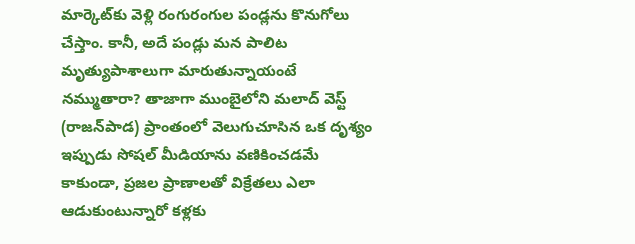మార్కెట్‌కు వెళ్లి రంగురంగుల పండ్లను కొనుగోలు చేస్తాం. కానీ, అదే పండ్లు మన పాలిట మృత్యుపాశాలుగా మారుతున్నాయంటే నమ్ముతారా? తాజాగా ముంబైలోని మలాద్ వెస్ట్ (రాజన్‌పాడ) ప్రాంతంలో వెలుగుచూసిన ఒక దృశ్యం ఇప్పుడు సోషల్ మీడియాను వణికించడమే కాకుండా, ప్రజల ప్రాణాలతో విక్రేతలు ఎలా ఆడుకుంటున్నారో కళ్లకు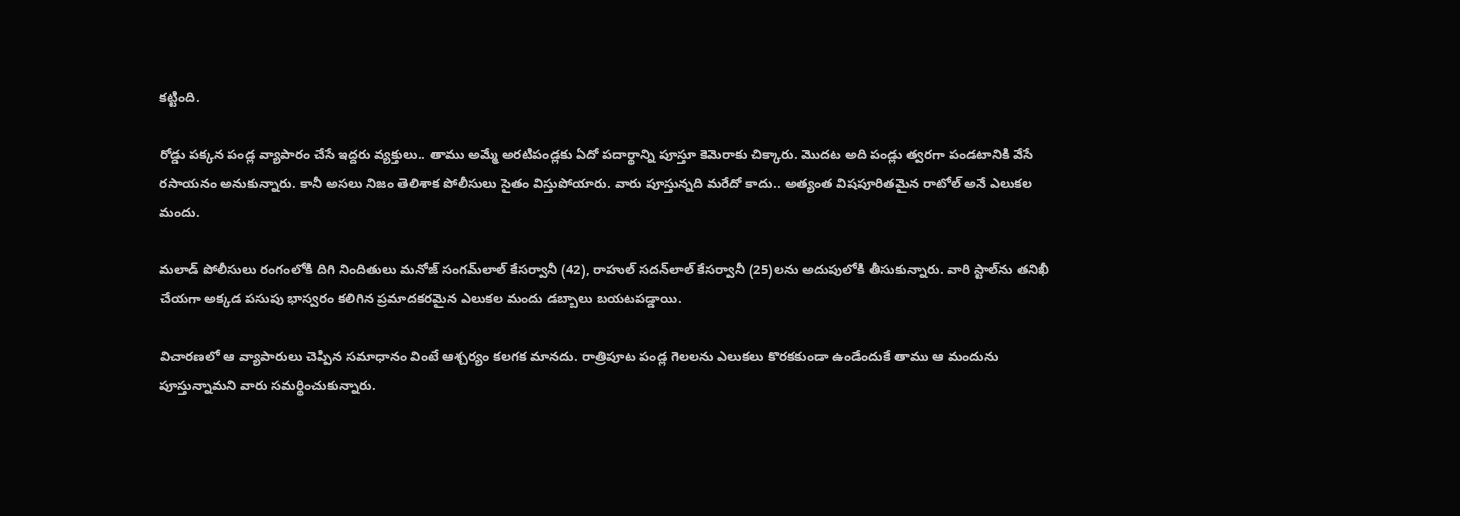కట్టింది.

రోడ్డు పక్కన పండ్ల వ్యాపారం చేసే ఇద్దరు వ్యక్తులు.. తాము అమ్మే అరటిపండ్లకు ఏదో పదార్థాన్ని పూస్తూ కెమెరాకు చిక్కారు. మొదట అది పండ్లు త్వరగా పండటానికి వేసే రసాయనం అనుకున్నారు. కానీ అసలు నిజం తెలిశాక పోలీసులు సైతం విస్తుపోయారు. వారు పూస్తున్నది మరేదో కాదు.. అత్యంత విషపూరితమైన రాటోల్ అనే ఎలుకల మందు.

మలాడ్ పోలీసులు రంగంలోకి దిగి నిందితులు మనోజ్ సంగమ్‌లాల్ కేసర్వానీ (42), రాహుల్ సదన్‌లాల్ కేసర్వానీ (25)లను అదుపులోకి తీసుకున్నారు. వారి స్టాల్‌ను తనిఖీ చేయగా అక్కడ పసుపు భాస్వరం కలిగిన ప్రమాదకరమైన ఎలుకల మందు డబ్బాలు బయటపడ్డాయి.

విచారణలో ఆ వ్యాపారులు చెప్పిన సమాధానం వింటే ఆశ్చర్యం కలగక మానదు. రాత్రిపూట పండ్ల గెలలను ఎలుకలు కొరకకుండా ఉండేందుకే తాము ఆ మందును పూస్తున్నామని వారు సమర్థించుకున్నారు.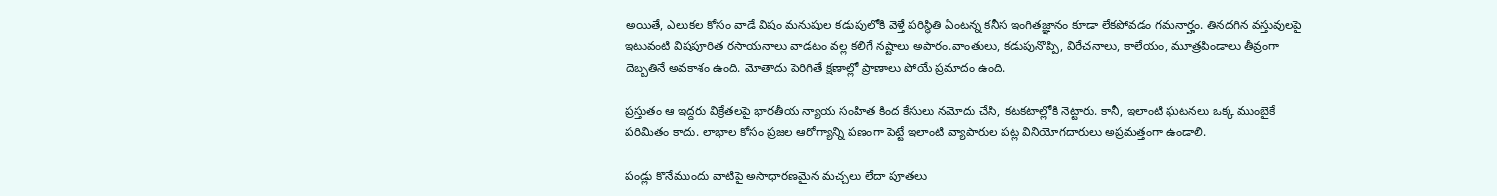అయితే, ఎలుకల కోసం వాడే విషం మనుషుల కడుపులోకి వెళ్తే పరిస్థితి ఏంటన్న కనీస ఇంగితజ్ఞానం కూడా లేకపోవడం గమనార్హం. తినదగిన వస్తువులపై ఇటువంటి విషపూరిత రసాయనాలు వాడటం వల్ల కలిగే నష్టాలు అపారం.వాంతులు, కడుపునొప్పి, విరేచనాలు, కాలేయం, మూత్రపిండాలు తీవ్రంగా దెబ్బతినే అవకాశం ఉంది. మోతాదు పెరిగితే క్షణాల్లో ప్రాణాలు పోయే ప్రమాదం ఉంది.

ప్రస్తుతం ఆ ఇద్దరు విక్రేతలపై భారతీయ న్యాయ సంహిత కింద కేసులు నమోదు చేసి, కటకటాల్లోకి నెట్టారు. కానీ, ఇలాంటి ఘటనలు ఒక్క ముంబైకే పరిమితం కాదు. లాభాల కోసం ప్రజల ఆరోగ్యాన్ని పణంగా పెట్టే ఇలాంటి వ్యాపారుల పట్ల వినియోగదారులు అప్రమత్తంగా ఉండాలి.

పండ్లు కొనేముందు వాటిపై అసాధారణమైన మచ్చలు లేదా పూతలు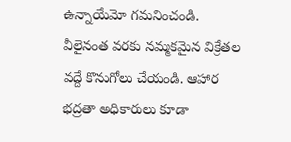ఉన్నాయేమో గమనించండి. వీలైనంత వరకు నమ్మకమైన విక్రేతల వద్దే కొనుగోలు చేయండి. ఆహార భద్రతా అధికారులు కూడా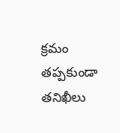క్రమం తప్పకుండా తనిఖీలు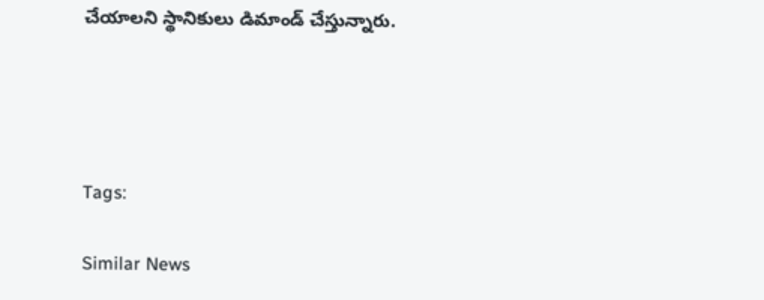చేయాలని స్థానికులు డిమాండ్ చేస్తున్నారు.




Tags:

Similar News